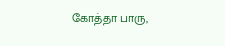கோத்தா பாரு,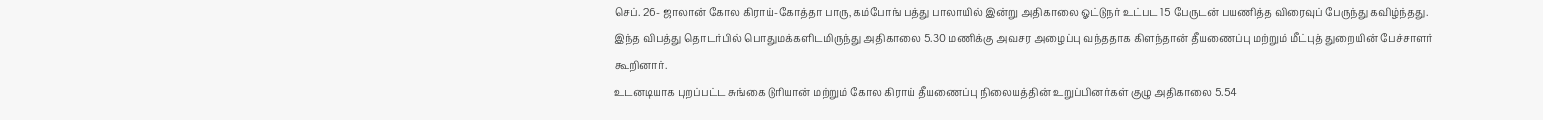செப். 26- ஜாலான் கோல கிராய்-கோத்தா பாரு, கம்போங் பத்து பாலாயில் இன்று அதிகாலை ஓட்டுநர் உட்பட 15 பேருடன் பயணித்த விரைவுப் பேருந்து கவிழ்ந்தது.
இந்த விபத்து தொடர்பில் பொதுமக்களிடமிருந்து அதிகாலை 5.30 மணிக்கு அவசர அழைப்பு வந்ததாக கிளந்தான் தீயணைப்பு மற்றும் மீட்புத் துறையின் பேச்சாளர் கூறினார்.
உடனடியாக புறப்பட்ட சுங்கை டுரியான் மற்றும் கோல கிராய் தீயணைப்பு நிலையத்தின் உறுப்பினர்கள் குழு அதிகாலை 5.54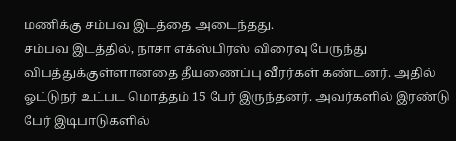மணிக்கு சம்பவ இடத்தை அடைந்தது.
சம்பவ இடத்தில், நாசா எக்ஸ்பிரஸ் விரைவு பேருந்து விபத்துக்குள்ளானதை தீயணைப்பு வீரர்கள் கண்டனர். அதில் ஓட்டுநர் உட்பட மொத்தம் 15 பேர் இருந்தனர். அவர்களில் இரண்டு பேர் இடிபாடுகளில்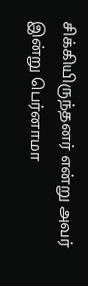சிக்கியிருந்தனர் என்று அவர் இன்று பெர்னாமா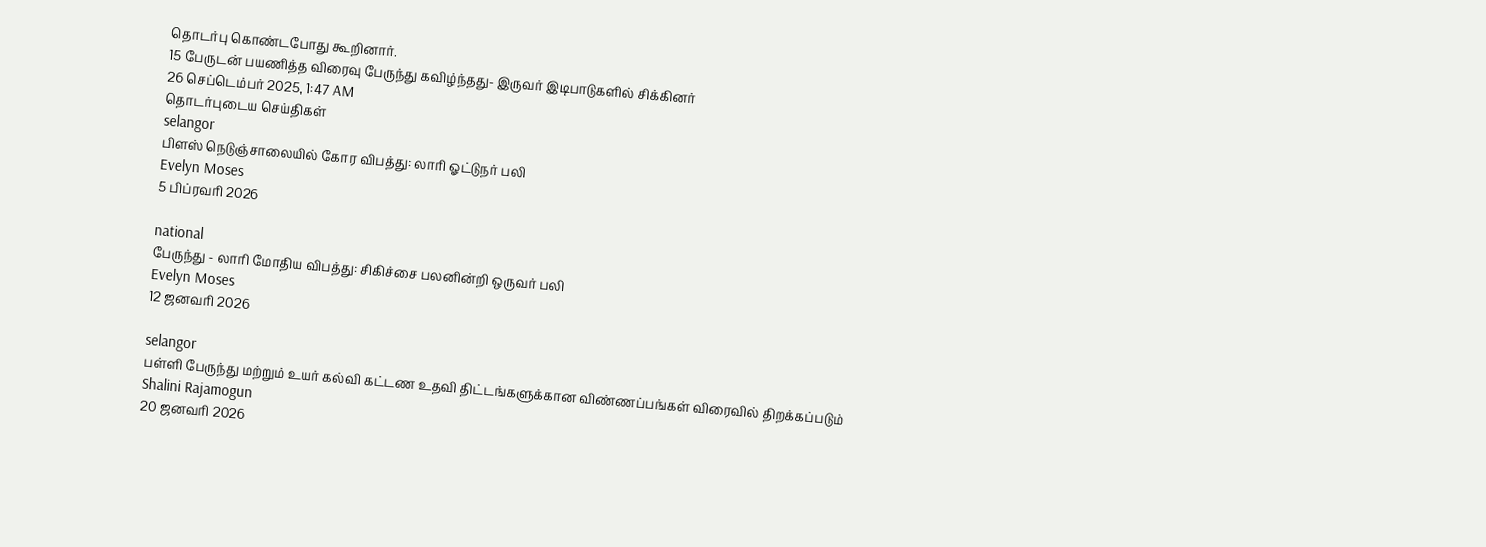தொடர்பு கொண்டபோது கூறினார்.
15 பேருடன் பயணித்த விரைவு பேருந்து கவிழ்ந்தது- இருவர் இடிபாடுகளில் சிக்கினர்
26 செப்டெம்பர் 2025, 1:47 AM
தொடர்புடைய செய்திகள்
selangor
பிளஸ் நெடுஞ்சாலையில் கோர விபத்து: லாரி ஓட்டுநர் பலி
Evelyn Moses
5 பிப்ரவரி 2026

national
பேருந்து - லாரி மோதிய விபத்து: சிகிச்சை பலனின்றி ஒருவர் பலி
Evelyn Moses
12 ஜனவரி 2026

selangor
பள்ளி பேருந்து மற்றும் உயர் கல்வி கட்டண உதவி திட்டங்களுக்கான விண்ணப்பங்கள் விரைவில் திறக்கப்படும்
Shalini Rajamogun
20 ஜனவரி 2026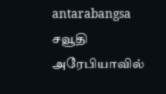antarabangsa
சவூதி அரேபியாவில்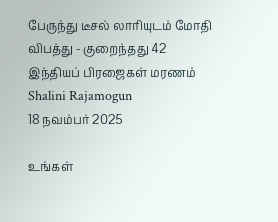பேருந்து டீசல் லாரியுடம் மோதி விபத்து - குறைந்தது 42 இந்தியப் பிரஜைகள் மரணம்
Shalini Rajamogun
18 நவம்பர் 2025

உங்கள்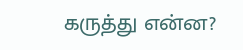கருத்து என்ன?